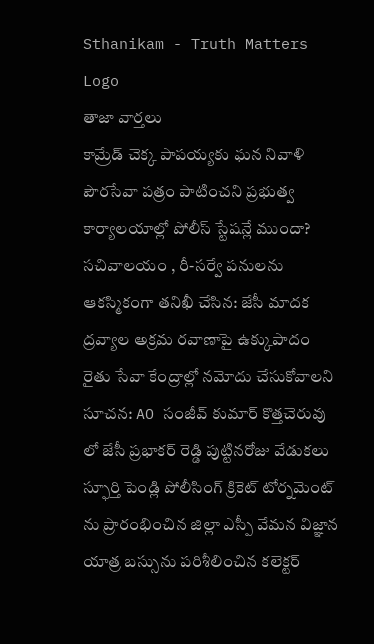Sthanikam - Truth Matters
Logo
తాజా వార్తలు
కామ్రేడ్ చెక్క పాపయ్యకు ఘన నివాళి పౌరసేవా పత్రం పాటించని ప్రభుత్వ కార్యాలయాల్లో పోలీస్ స్టేషన్లే ముందా? సచివాలయం , రీ-సర్వే పనులను ఆకస్మికంగా తనిఖీ చేసిన: జేసీ మాదక ద్రవ్యాల అక్రమ రవాణాపై ఉక్కుపాదం రైతు సేవా కేంద్రాల్లో నమోదు చేసుకోవాలని సూచన: AO సంజీవ్ కుమార్ కొత్తచెరువు లో జేసీ ప్రభాకర్ రెడ్డి పుట్టినరోజు వేడుకలు స్ఫూర్తి పెండ్లి పోలీసింగ్ క్రికెట్ టోర్నమెంట్ ను ప్రారంభించిన జిల్లా ఎస్పీ వేమన విజ్ఞాన యాత్ర బస్సును పరిశీలించిన కలెక్టర్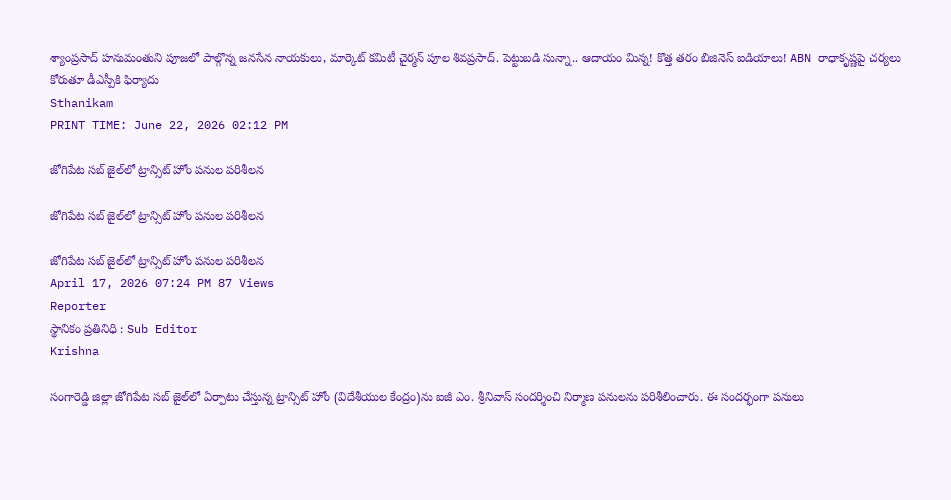శ్యాంప్రసాద్ హనుమంతుని పూజలో పాల్గొన్న జనసేన నాయకులు, మార్కెట్ కమిటీ చైర్మన్ పూల శివప్రసాద్. పెట్టుబడి సున్నా.. ఆదాయం మిన్న! కొత్త తరం బిజినెస్ ఐడియాలు! ABN రాధాకృష్ణపై చర్యలు కోరుతూ డీఎస్పీకి ఫిర్యాదు
Sthanikam
PRINT TIME: June 22, 2026 02:12 PM

జోగిపేట సబ్ జైల్‌లో ట్రాన్సిట్ హోం పనుల పరిశీలన

జోగిపేట సబ్ జైల్‌లో ట్రాన్సిట్ హోం పనుల పరిశీలన

జోగిపేట సబ్ జైల్‌లో ట్రాన్సిట్ హోం పనుల పరిశీలన
April 17, 2026 07:24 PM 87 Views
Reporter
స్థానికం ప్రతినిధి : Sub Editor
Krishna

సంగారెడ్డి జిల్లా జోగిపేట సబ్ జైల్‌లో ఏర్పాటు చేస్తున్న ట్రాన్సిట్ హోం (విదేశీయుల కేంద్రం)ను ఐజీ ఎం. శ్రీనివాస్ సందర్శించి నిర్మాణ పనులను పరిశీలించారు. ఈ సందర్భంగా పనులు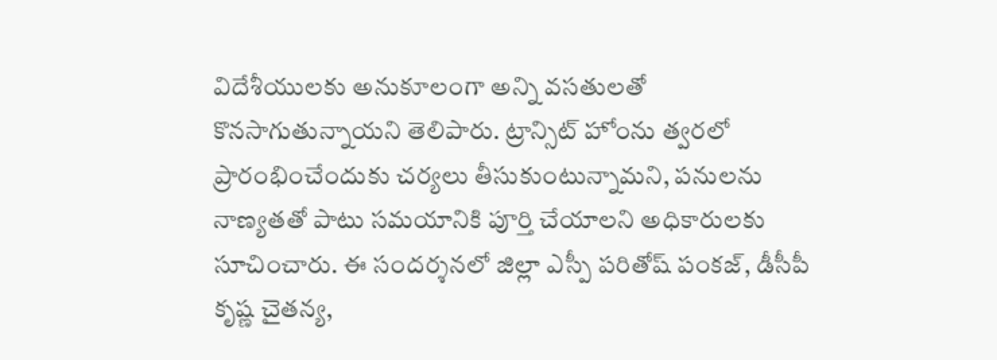విదేశీయులకు అనుకూలంగా అన్ని వసతులతో కొనసాగుతున్నాయని తెలిపారు. ట్రాన్సిట్ హోంను త్వరలో ప్రారంభించేందుకు చర్యలు తీసుకుంటున్నామని, పనులను నాణ్యతతో పాటు సమయానికి పూర్తి చేయాలని అధికారులకు సూచించారు. ఈ సందర్శనలో జిల్లా ఎస్పీ పరితోష్ పంకజ్, డీసీపీ కృష్ణ చైతన్య,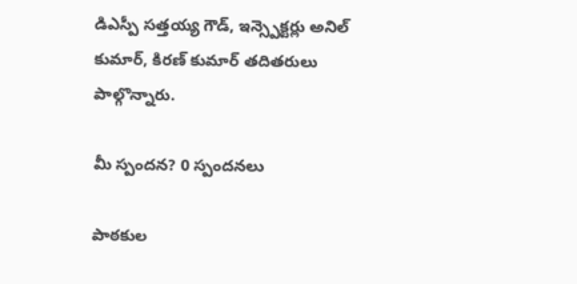డిఎస్పీ సత్తయ్య గౌడ్, ఇన్స్పెక్టర్లు అనిల్ కుమార్, కిరణ్ కుమార్ తదితరులు పాల్గొన్నారు.

మీ స్పందన? 0 స్పందనలు

పాఠకుల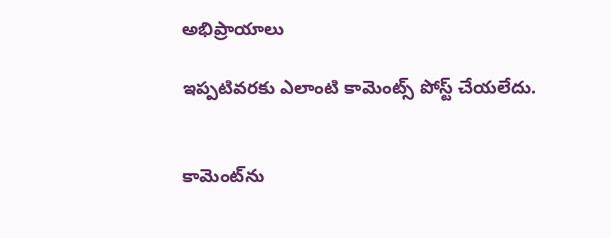అభిప్రాయాలు

ఇప్పటివరకు ఎలాంటి కామెంట్స్ పోస్ట్ చేయలేదు.


కామెంట్‌ను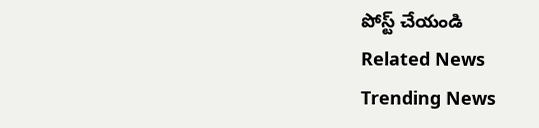పోస్ట్ చేయండి
Related News
Trending News